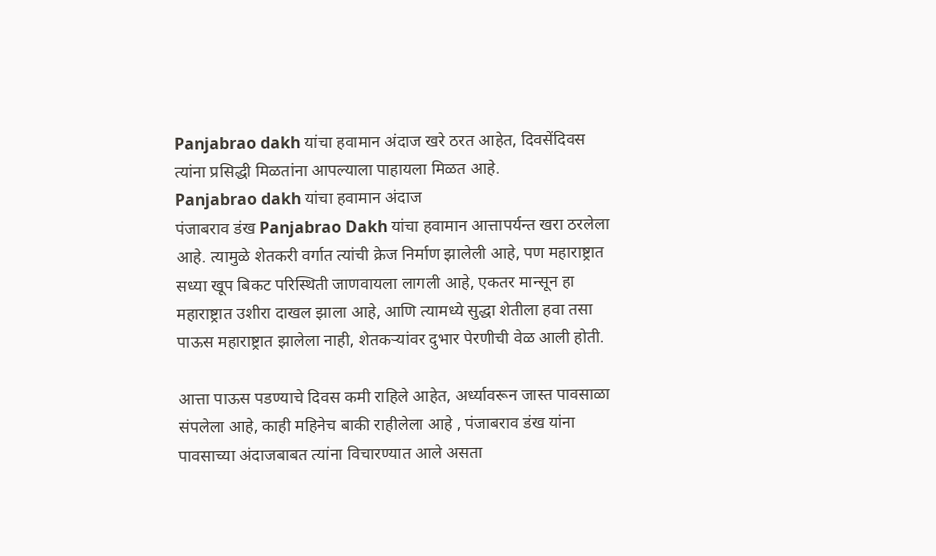Panjabrao dakh यांचा हवामान अंदाज खरे ठरत आहेत, दिवसेंदिवस त्यांना प्रसिद्धी मिळतांना आपल्याला पाहायला मिळत आहे.
Panjabrao dakh यांचा हवामान अंदाज
पंजाबराव डंख Panjabrao Dakh यांचा हवामान आत्तापर्यन्त खरा ठरलेला आहे. त्यामुळे शेतकरी वर्गात त्यांची क्रेज निर्माण झालेली आहे, पण महाराष्ट्रात सध्या खूप बिकट परिस्थिती जाणवायला लागली आहे, एकतर मान्सून हा महाराष्ट्रात उशीरा दाखल झाला आहे, आणि त्यामध्ये सुद्धा शेतीला हवा तसा पाऊस महाराष्ट्रात झालेला नाही, शेतकऱ्यांवर दुभार पेरणीची वेळ आली होती.

आत्ता पाऊस पडण्याचे दिवस कमी राहिले आहेत, अर्ध्यावरून जास्त पावसाळा संपलेला आहे, काही महिनेच बाकी राहीलेला आहे , पंजाबराव डंख यांना पावसाच्या अंदाजबाबत त्यांना विचारण्यात आले असता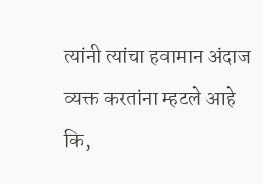त्यांनी त्यांचा हवामान अंदाज व्यक्त करतांना म्हटले आहे कि,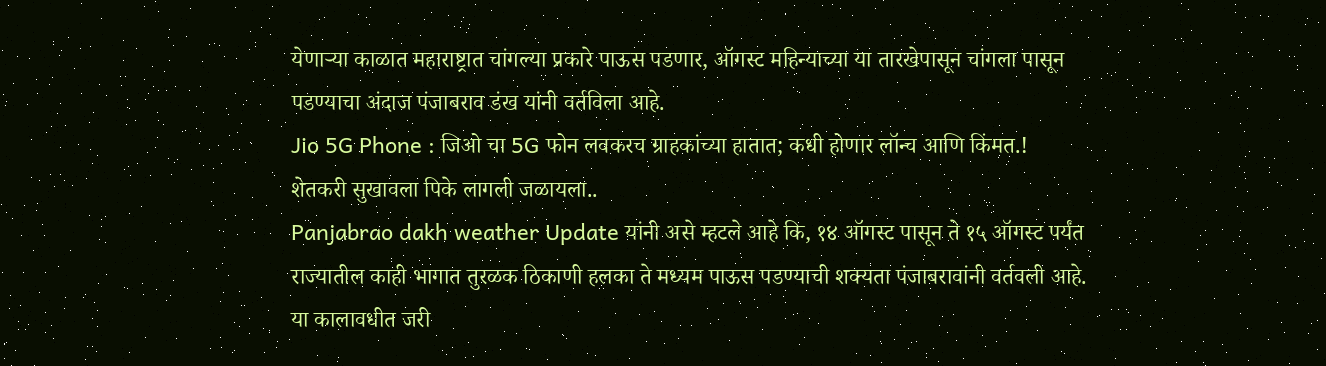येणाऱ्या काळात महाराष्ट्रात चांगल्या प्रकारे पाऊस पडणार, ऑगस्ट महिन्याच्या या तारखेपासून चांगला पासून पडण्याचा अंदाज पंजाबराव डंख यांनी वर्तविला आहे.
Jio 5G Phone : जिओ चा 5G फोन लवकरच ग्राहकांच्या हातात; कधी होणार लॉन्च आणि किंमत.!
शेतकरी सुखावला पिके लागली जळायला..
Panjabrao dakh weather Update यांनी असे म्हटले आहे कि, १४ ऑगस्ट पासून ते १५ ऑगस्ट पर्यंत राज्यातील काही भागात तुरळक ठिकाणी हलका ते मध्यम पाऊस पडण्याची शक्यता पंजाबरावांनी वर्तवली आहे. या कालावधीत जरी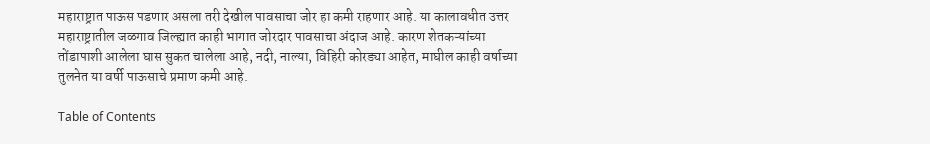महाराष्ट्रात पाऊस पडणार असला तरी देखील पावसाचा जोर हा कमी राहणार आहे. या कालावधीत उत्तर महाराष्ट्रातील जळगाव जिल्ह्यात काही भागात जोरदार पावसाचा अंदाज आहे. कारण शेतकऱ्यांच्या तोंडापाशी आलेला घास सुकत चालेला आहे, नदी, नाल्या, विहिरी कोरड्या आहेत, माघील काही वर्षाच्या तुलनेत या वर्षी पाऊसाचे प्रमाण कमी आहे.

Table of Contents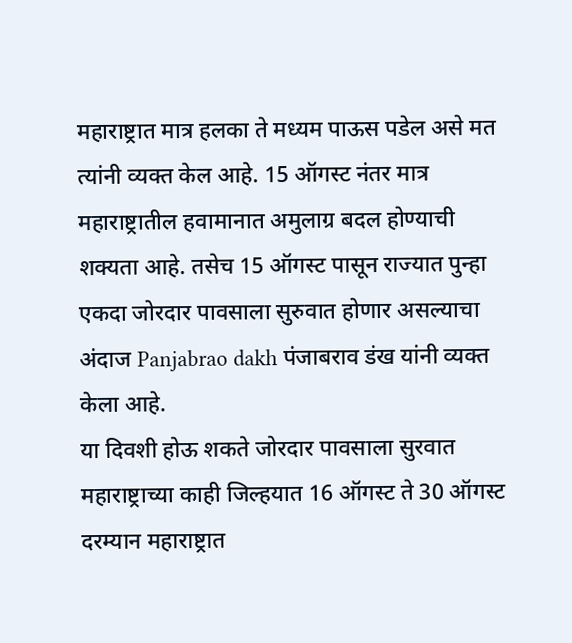महाराष्ट्रात मात्र हलका ते मध्यम पाऊस पडेल असे मत त्यांनी व्यक्त केल आहे. 15 ऑगस्ट नंतर मात्र महाराष्ट्रातील हवामानात अमुलाग्र बदल होण्याची शक्यता आहे. तसेच 15 ऑगस्ट पासून राज्यात पुन्हा एकदा जोरदार पावसाला सुरुवात होणार असल्याचा अंदाज Panjabrao dakh पंजाबराव डंख यांनी व्यक्त केला आहे.
या दिवशी होऊ शकते जोरदार पावसाला सुरवात
महाराष्ट्राच्या काही जिल्हयात 16 ऑगस्ट ते 30 ऑगस्ट दरम्यान महाराष्ट्रात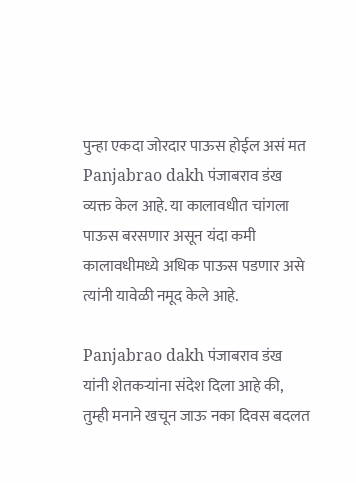पुन्हा एकदा जोरदार पाऊस होईल असं मत Panjabrao dakh पंजाबराव डंख व्यक्त केल आहे. या कालावधीत चांगला पाऊस बरसणार असून यंदा कमी कालावधीमध्ये अधिक पाऊस पडणार असे त्यांनी यावेळी नमूद केले आहे.

Panjabrao dakh पंजाबराव डंख यांनी शेतकऱ्यांना संदेश दिला आहे की, तुम्ही मनाने खचून जाऊ नका दिवस बदलत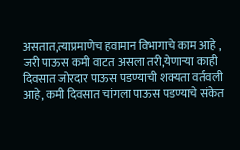असतात,त्याप्रमाणेच हवामान विभागाचे काम आहे , जरी पाऊस कमी वाटत असला तरी,येणाऱ्या काही दिवसात जोरदार पाऊस पडण्याची शक्यता वर्तवली आहे, कमी दिवसात चांगला पाऊस पडण्याचे संकेत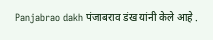Panjabrao dakh पंजाबराव डंख यांनी केले आहे .